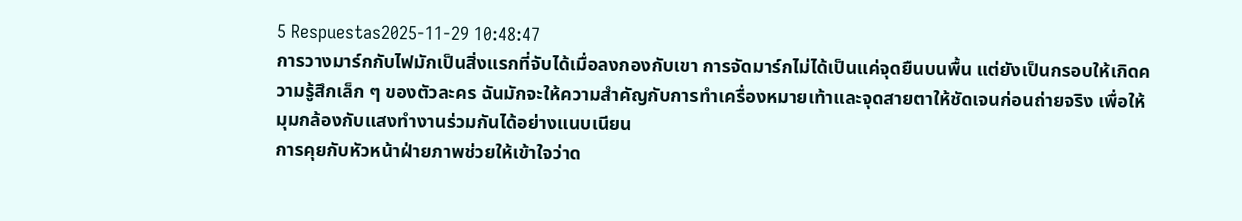5 Respuestas2025-11-29 10:48:47
การวางมาร์กกับไฟมักเป็นสิ่งแรกที่จับได้เมื่อลงกองกับเขา การจัดมาร์กไม่ได้เป็นแค่จุดยืนบนพื้น แต่ยังเป็นกรอบให้เกิดความรู้สึกเล็ก ๆ ของตัวละคร ฉันมักจะให้ความสำคัญกับการทำเครื่องหมายเท้าและจุดสายตาให้ชัดเจนก่อนถ่ายจริง เพื่อให้มุมกล้องกับแสงทำงานร่วมกันได้อย่างแนบเนียน
การคุยกับหัวหน้าฝ่ายภาพช่วยให้เข้าใจว่าด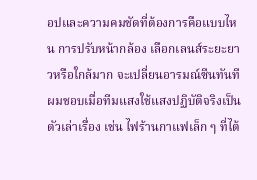อปและความคมชัดที่ต้องการคือแบบไหน การปรับหน้ากล้อง เลือกเลนส์ระยะยาวหรือใกล้มาก จะเปลี่ยนอารมณ์ซีนทันที ผมชอบเมื่อทีมแสงใช้แสงปฏิบัติจริงเป็นตัวเล่าเรื่อง เช่น ไฟร้านกาแฟเล็ก ๆ ที่ไต้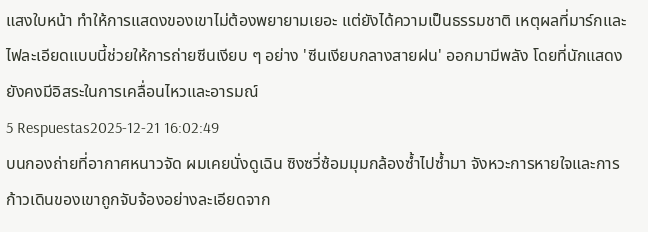แสงใบหน้า ทำให้การแสดงของเขาไม่ต้องพยายามเยอะ แต่ยังได้ความเป็นธรรมชาติ เหตุผลที่มาร์กและไฟละเอียดแบบนี้ช่วยให้การถ่ายซีนเงียบ ๆ อย่าง 'ซีนเงียบกลางสายฝน' ออกมามีพลัง โดยที่นักแสดงยังคงมีอิสระในการเคลื่อนไหวและอารมณ์
5 Respuestas2025-12-21 16:02:49
บนกองถ่ายที่อากาศหนาวจัด ผมเคยนั่งดูเฉิน ซิงซวี่ซ้อมมุมกล้องซ้ำไปซ้ำมา จังหวะการหายใจและการก้าวเดินของเขาถูกจับจ้องอย่างละเอียดจาก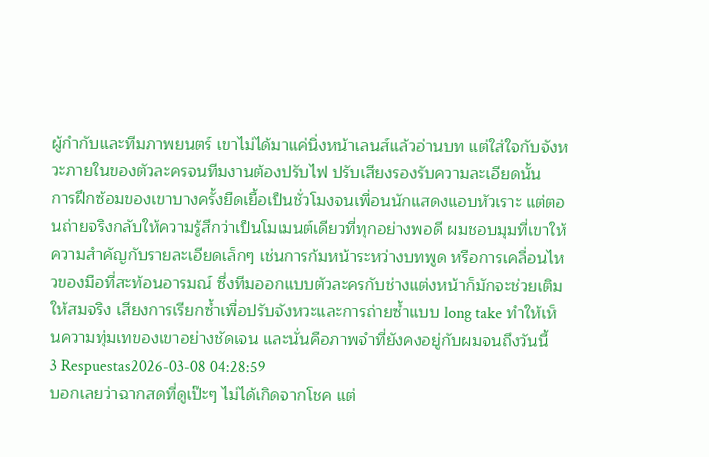ผู้กำกับและทีมภาพยนตร์ เขาไม่ได้มาแค่นิ่งหน้าเลนส์แล้วอ่านบท แต่ใส่ใจกับจังหวะภายในของตัวละครจนทีมงานต้องปรับไฟ ปรับเสียงรองรับความละเอียดนั้น
การฝึกซ้อมของเขาบางครั้งยืดเยื้อเป็นชั่วโมงจนเพื่อนนักแสดงแอบหัวเราะ แต่ตอนถ่ายจริงกลับให้ความรู้สึกว่าเป็นโมเมนต์เดียวที่ทุกอย่างพอดี ผมชอบมุมที่เขาให้ความสำคัญกับรายละเอียดเล็กๆ เช่นการก้มหน้าระหว่างบทพูด หรือการเคลื่อนไหวของมือที่สะท้อนอารมณ์ ซึ่งทีมออกแบบตัวละครกับช่างแต่งหน้าก็มักจะช่วยเติมให้สมจริง เสียงการเรียกซ้ำเพื่อปรับจังหวะและการถ่ายซ้ำแบบ long take ทำให้เห็นความทุ่มเทของเขาอย่างชัดเจน และนั่นคือภาพจำที่ยังคงอยู่กับผมจนถึงวันนี้
3 Respuestas2026-03-08 04:28:59
บอกเลยว่าฉากสดที่ดูเป๊ะๆ ไม่ได้เกิดจากโชค แต่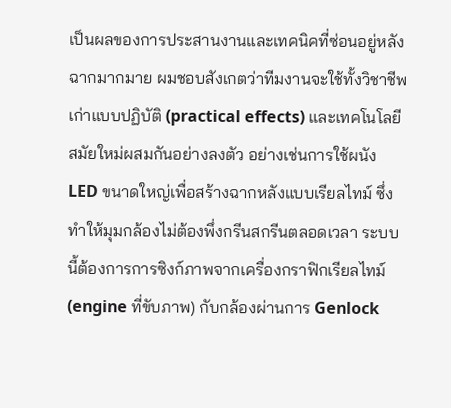เป็นผลของการประสานงานและเทคนิคที่ซ่อนอยู่หลังฉากมากมาย ผมชอบสังเกตว่าทีมงานจะใช้ทั้งวิชาชีพเก่าแบบปฏิบัติ (practical effects) และเทคโนโลยีสมัยใหม่ผสมกันอย่างลงตัว อย่างเช่นการใช้ผนัง LED ขนาดใหญ่เพื่อสร้างฉากหลังแบบเรียลไทม์ ซึ่งทำให้มุมกล้องไม่ต้องพึ่งกรีนสกรีนตลอดเวลา ระบบนี้ต้องการการซิงก์ภาพจากเครื่องกราฟิกเรียลไทม์ (engine ที่ขับภาพ) กับกล้องผ่านการ Genlock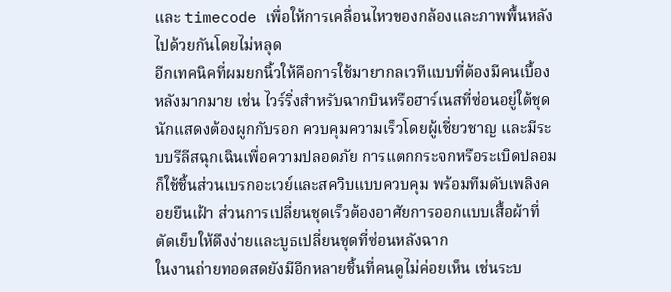และ timecode เพื่อให้การเคลื่อนไหวของกล้องและภาพพื้นหลังไปด้วยกันโดยไม่หลุด
อีกเทคนิคที่ผมยกนิ้วให้คือการใช้มายากลเวทีแบบที่ต้องมีคนเบื้องหลังมากมาย เช่น ไวร์ริ่งสำหรับฉากบินหรือฮาร์เนสที่ซ่อนอยู่ใต้ชุด นักแสดงต้องผูกกับรอก ควบคุมความเร็วโดยผู้เชี่ยวชาญ และมีระบบรีลีสฉุกเฉินเพื่อความปลอดภัย การแตกกระจกหรือระเบิดปลอมก็ใช้ชิ้นส่วนเบรกอะเวย์และสควิบแบบควบคุม พร้อมทีมดับเพลิงคอยยืนเฝ้า ส่วนการเปลี่ยนชุดเร็วต้องอาศัยการออกแบบเสื้อผ้าที่ตัดเย็บให้ดึงง่ายและบูธเปลี่ยนชุดที่ซ่อนหลังฉาก
ในงานถ่ายทอดสดยังมีอีกหลายชิ้นที่คนดูไม่ค่อยเห็น เช่นระบ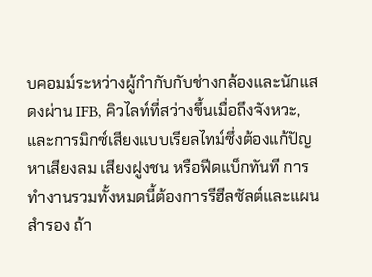บคอมม์ระหว่างผู้กำกับกับช่างกล้องและนักแสดงผ่าน IFB, คิวไลท์ที่สว่างขึ้นเมื่อถึงจังหวะ, และการมิกซ์เสียงแบบเรียลไทม์ซึ่งต้องแก้ปัญหาเสียงลม เสียงฝูงชน หรือฟีดแบ็กทันที การทำงานรวมทั้งหมดนี้ต้องการรีฮีลซัลต์และแผนสำรอง ถ้า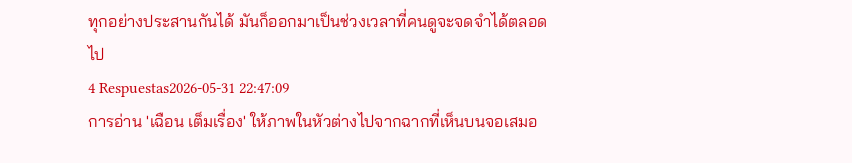ทุกอย่างประสานกันได้ มันก็ออกมาเป็นช่วงเวลาที่คนดูจะจดจำได้ตลอดไป
4 Respuestas2026-05-31 22:47:09
การอ่าน 'เฉือน เต็มเรื่อง' ให้ภาพในหัวต่างไปจากฉากที่เห็นบนจอเสมอ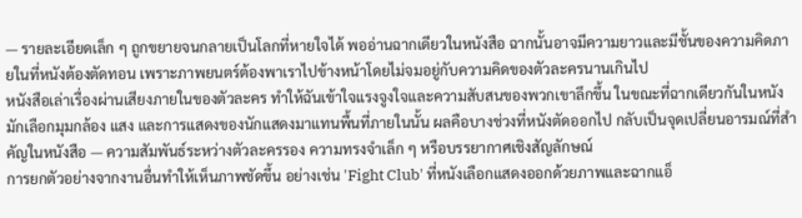— รายละเอียดเล็ก ๆ ถูกขยายจนกลายเป็นโลกที่หายใจได้ พออ่านฉากเดียวในหนังสือ ฉากนั้นอาจมีความยาวและมีชั้นของความคิดภายในที่หนังต้องตัดทอน เพราะภาพยนตร์ต้องพาเราไปข้างหน้าโดยไม่จมอยู่กับความคิดของตัวละครนานเกินไป
หนังสือเล่าเรื่องผ่านเสียงภายในของตัวละคร ทำให้ฉันเข้าใจแรงจูงใจและความสับสนของพวกเขาลึกขึ้น ในขณะที่ฉากเดียวกันในหนังมักเลือกมุมกล้อง แสง และการแสดงของนักแสดงมาแทนพื้นที่ภายในนั้น ผลคือบางช่วงที่หนังตัดออกไป กลับเป็นจุดเปลี่ยนอารมณ์ที่สำคัญในหนังสือ — ความสัมพันธ์ระหว่างตัวละครรอง ความทรงจำเล็ก ๆ หรือบรรยากาศเชิงสัญลักษณ์
การยกตัวอย่างจากงานอื่นทำให้เห็นภาพชัดขึ้น อย่างเช่น 'Fight Club' ที่หนังเลือกแสดงออกด้วยภาพและฉากแอ็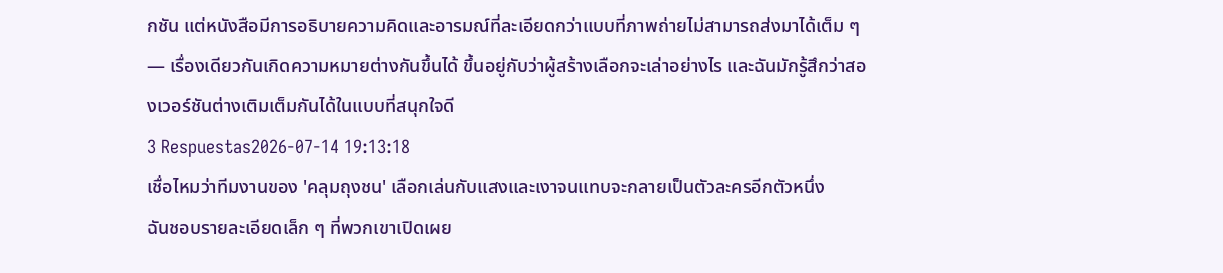กชัน แต่หนังสือมีการอธิบายความคิดและอารมณ์ที่ละเอียดกว่าแบบที่ภาพถ่ายไม่สามารถส่งมาได้เต็ม ๆ — เรื่องเดียวกันเกิดความหมายต่างกันขึ้นได้ ขึ้นอยู่กับว่าผู้สร้างเลือกจะเล่าอย่างไร และฉันมักรู้สึกว่าสองเวอร์ชันต่างเติมเต็มกันได้ในแบบที่สนุกใจดี
3 Respuestas2026-07-14 19:13:18
เชื่อไหมว่าทีมงานของ 'คลุมถุงชน' เลือกเล่นกับแสงและเงาจนแทบจะกลายเป็นตัวละครอีกตัวหนึ่ง
ฉันชอบรายละเอียดเล็ก ๆ ที่พวกเขาเปิดเผย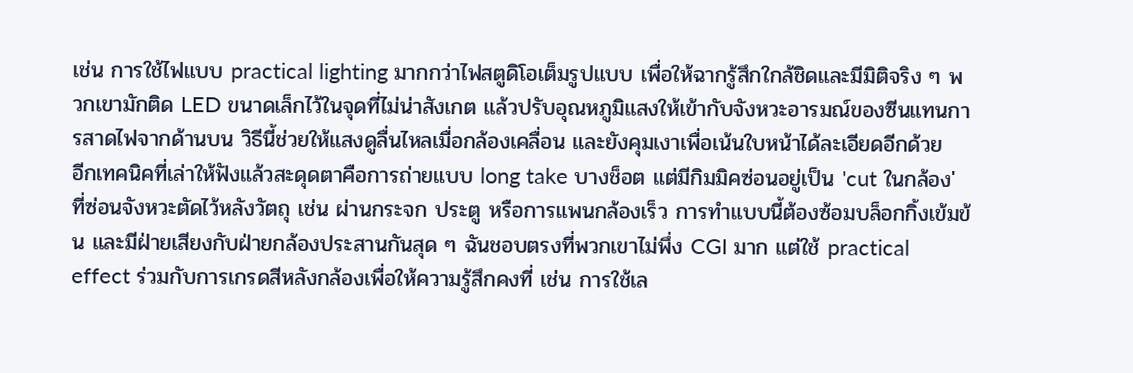เช่น การใช้ไฟแบบ practical lighting มากกว่าไฟสตูดิโอเต็มรูปแบบ เพื่อให้ฉากรู้สึกใกล้ชิดและมีมิติจริง ๆ พวกเขามักติด LED ขนาดเล็กไว้ในจุดที่ไม่น่าสังเกต แล้วปรับอุณหภูมิแสงให้เข้ากับจังหวะอารมณ์ของซีนแทนการสาดไฟจากด้านบน วิธีนี้ช่วยให้แสงดูลื่นไหลเมื่อกล้องเคลื่อน และยังคุมเงาเพื่อเน้นใบหน้าได้ละเอียดอีกด้วย
อีกเทคนิคที่เล่าให้ฟังแล้วสะดุดตาคือการถ่ายแบบ long take บางช็อต แต่มีกิมมิคซ่อนอยู่เป็น 'cut ในกล้อง' ที่ซ่อนจังหวะตัดไว้หลังวัตถุ เช่น ผ่านกระจก ประตู หรือการแพนกล้องเร็ว การทำแบบนี้ต้องซ้อมบล็อกกิ้งเข้มข้น และมีฝ่ายเสียงกับฝ่ายกล้องประสานกันสุด ๆ ฉันชอบตรงที่พวกเขาไม่พึ่ง CGI มาก แต่ใช้ practical effect ร่วมกับการเกรดสีหลังกล้องเพื่อให้ความรู้สึกคงที่ เช่น การใช้เล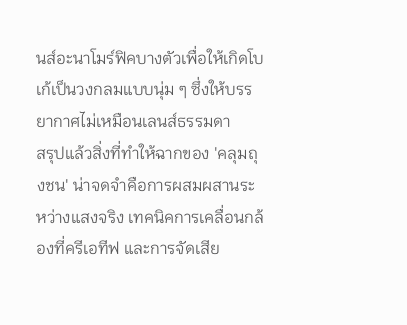นส์อะนาโมร์ฟิคบางตัวเพื่อให้เกิดโบเก้เป็นวงกลมแบบนุ่ม ๆ ซึ่งให้บรรยากาศไม่เหมือนเลนส์ธรรมดา
สรุปแล้วสิ่งที่ทำให้ฉากของ 'คลุมถุงชน' น่าจดจำคือการผสมผสานระหว่างแสงจริง เทคนิคการเคลื่อนกล้องที่ครีเอทีฟ และการจัดเสีย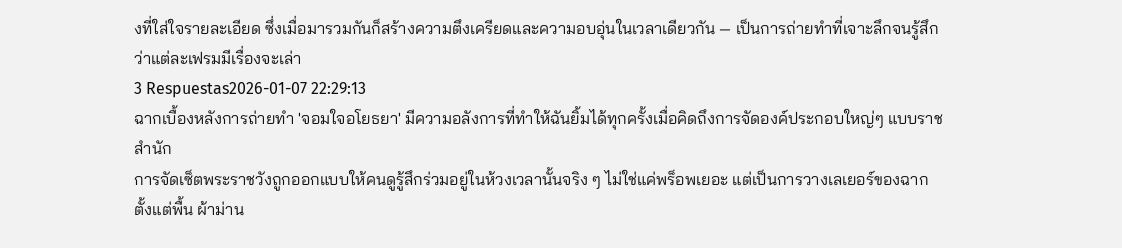งที่ใส่ใจรายละเอียด ซึ่งเมื่อมารวมกันก็สร้างความตึงเครียดและความอบอุ่นในเวลาเดียวกัน — เป็นการถ่ายทำที่เจาะลึกจนรู้สึกว่าแต่ละเฟรมมีเรื่องจะเล่า
3 Respuestas2026-01-07 22:29:13
ฉากเบื้องหลังการถ่ายทำ 'จอมใจอโยธยา' มีความอลังการที่ทำให้ฉันยิ้มได้ทุกครั้งเมื่อคิดถึงการจัดองค์ประกอบใหญ่ๆ แบบราชสำนัก
การจัดเซ็ตพระราชวังถูกออกแบบให้คนดูรู้สึกร่วมอยู่ในห้วงเวลานั้นจริง ๆ ไม่ใช่แค่พร็อพเยอะ แต่เป็นการวางเลเยอร์ของฉากตั้งแต่พื้น ผ้าม่าน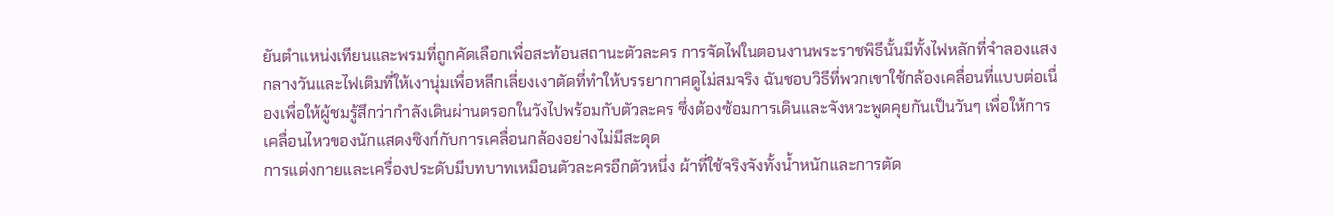ยันตำแหน่งเทียนและพรมที่ถูกคัดเลือกเพื่อสะท้อนสถานะตัวละคร การจัดไฟในตอนงานพระราชพิธีนั้นมีทั้งไฟหลักที่จำลองแสงกลางวันและไฟเติมที่ให้เงานุ่มเพื่อหลีกเลี่ยงเงาตัดที่ทำให้บรรยากาศดูไม่สมจริง ฉันชอบวิธีที่พวกเขาใช้กล้องเคลื่อนที่แบบต่อเนื่องเพื่อให้ผู้ชมรู้สึกว่ากำลังเดินผ่านตรอกในวังไปพร้อมกับตัวละคร ซึ่งต้องซ้อมการเดินและจังหวะพูดคุยกันเป็นวันๆ เพื่อให้การเคลื่อนไหวของนักแสดงซิงก์กับการเคลื่อนกล้องอย่างไม่มีสะดุด
การแต่งกายและเครื่องประดับมีบทบาทเหมือนตัวละครอีกตัวหนึ่ง ผ้าที่ใช้จริงจังทั้งน้ำหนักและการตัด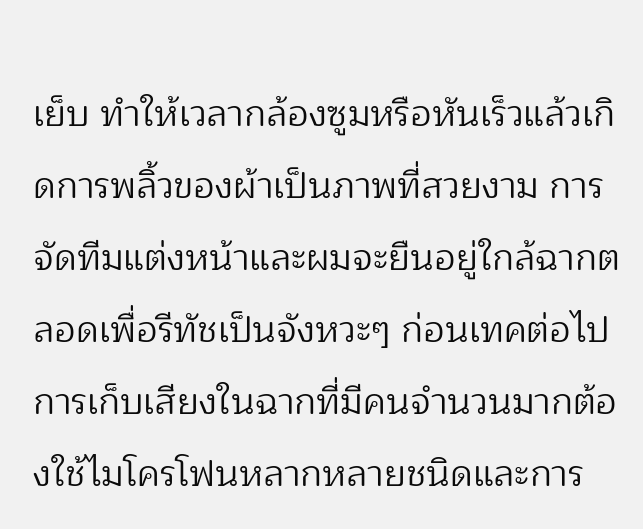เย็บ ทำให้เวลากล้องซูมหรือหันเร็วแล้วเกิดการพลิ้วของผ้าเป็นภาพที่สวยงาม การจัดทีมแต่งหน้าและผมจะยืนอยู่ใกล้ฉากตลอดเพื่อรีทัชเป็นจังหวะๆ ก่อนเทคต่อไป การเก็บเสียงในฉากที่มีคนจำนวนมากต้องใช้ไมโครโฟนหลากหลายชนิดและการ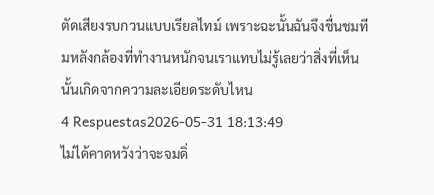ตัดเสียงรบกวนแบบเรียลไทม์ เพราะฉะนั้นฉันจึงชื่นชมทีมหลังกล้องที่ทำงานหนักจนเราแทบไม่รู้เลยว่าสิ่งที่เห็นนั้นเกิดจากความละเอียดระดับไหน
4 Respuestas2026-05-31 18:13:49
ไม่ได้คาดหวังว่าจะจมดิ่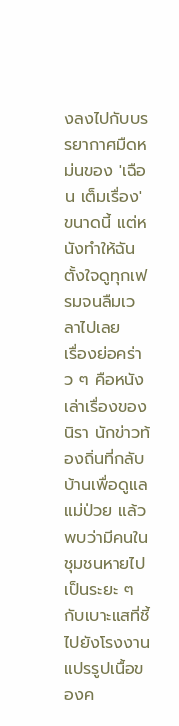งลงไปกับบรรยากาศมืดหม่นของ 'เฉือน เต็มเรื่อง' ขนาดนี้ แต่หนังทำให้ฉันตั้งใจดูทุกเฟรมจนลืมเวลาไปเลย
เรื่องย่อคร่าว ๆ คือหนังเล่าเรื่องของนิรา นักข่าวท้องถิ่นที่กลับบ้านเพื่อดูแลแม่ป่วย แล้วพบว่ามีคนในชุมชนหายไปเป็นระยะ ๆ กับเบาะแสที่ชี้ไปยังโรงงานแปรรูปเนื้อของค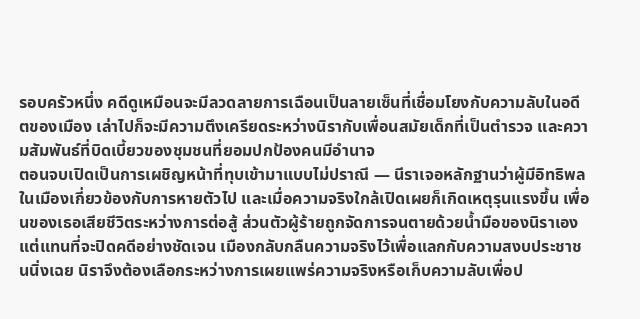รอบครัวหนึ่ง คดีดูเหมือนจะมีลวดลายการเฉือนเป็นลายเซ็นที่เชื่อมโยงกับความลับในอดีตของเมือง เล่าไปก็จะมีความตึงเครียดระหว่างนิรากับเพื่อนสมัยเด็กที่เป็นตำรวจ และความสัมพันธ์ที่บิดเบี้ยวของชุมชนที่ยอมปกป้องคนมีอำนาจ
ตอนจบเปิดเป็นการเผชิญหน้าที่ทุบเข้ามาแบบไม่ปราณี — นีราเจอหลักฐานว่าผู้มีอิทธิพลในเมืองเกี่ยวข้องกับการหายตัวไป และเมื่อความจริงใกล้เปิดเผยก็เกิดเหตุรุนแรงขึ้น เพื่อนของเธอเสียชีวิตระหว่างการต่อสู้ ส่วนตัวผู้ร้ายถูกจัดการจนตายด้วยน้ำมือของนิราเอง แต่แทนที่จะปิดคดีอย่างชัดเจน เมืองกลับกลืนความจริงไว้เพื่อแลกกับความสงบประชาชนนิ่งเฉย นิราจึงต้องเลือกระหว่างการเผยแพร่ความจริงหรือเก็บความลับเพื่อป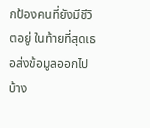กป้องคนที่ยังมีชีวิตอยู่ ในท้ายที่สุดเธอส่งข้อมูลออกไปบ้าง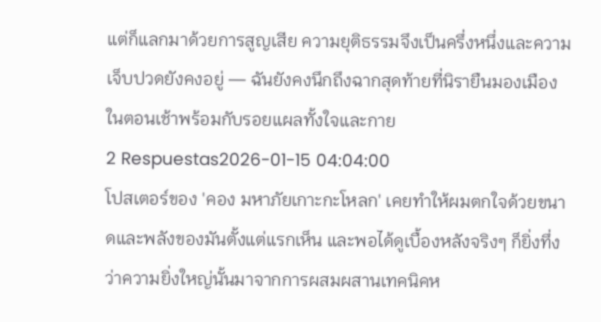แต่ก็แลกมาด้วยการสูญเสีย ความยุติธรรมจึงเป็นครึ่งหนึ่งและความเจ็บปวดยังคงอยู่ — ฉันยังคงนึกถึงฉากสุดท้ายที่นิรายืนมองเมืองในตอนเช้าพร้อมกับรอยแผลทั้งใจและกาย
2 Respuestas2026-01-15 04:04:00
โปสเตอร์ของ 'คอง มหาภัยเกาะกะโหลก' เคยทำให้ผมตกใจด้วยขนาดและพลังของมันตั้งแต่แรกเห็น และพอได้ดูเบื้องหลังจริงๆ ก็ยิ่งทึ่งว่าความยิ่งใหญ่นั้นมาจากการผสมผสานเทคนิคห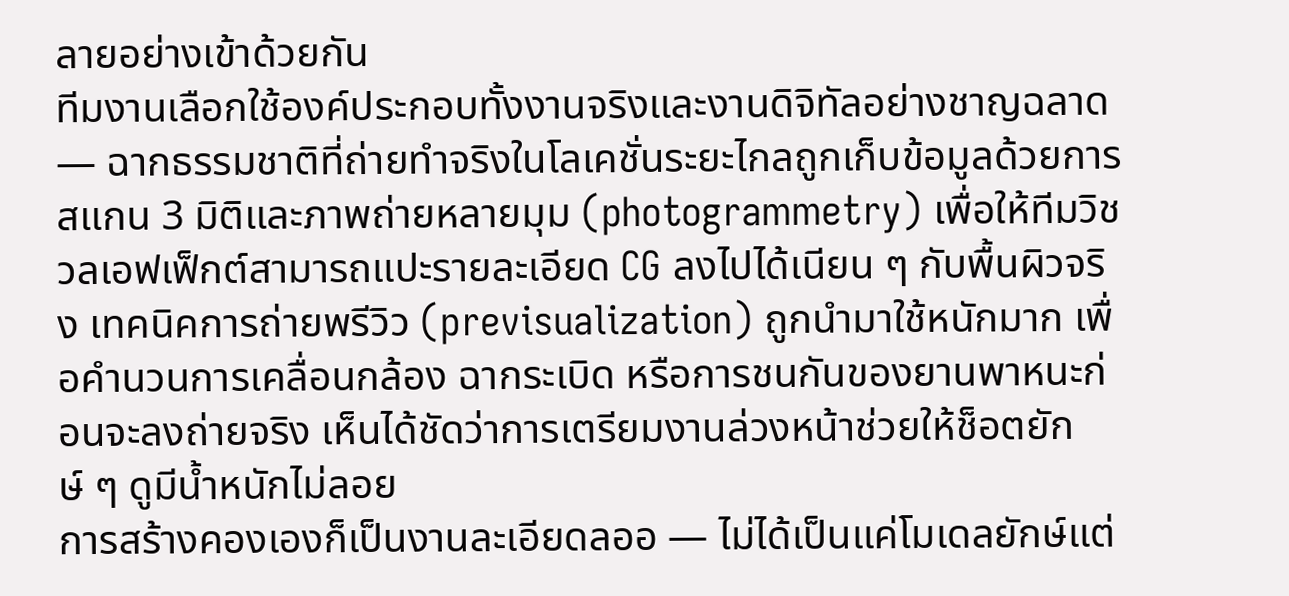ลายอย่างเข้าด้วยกัน
ทีมงานเลือกใช้องค์ประกอบทั้งงานจริงและงานดิจิทัลอย่างชาญฉลาด — ฉากธรรมชาติที่ถ่ายทำจริงในโลเคชั่นระยะไกลถูกเก็บข้อมูลด้วยการสแกน 3 มิติและภาพถ่ายหลายมุม (photogrammetry) เพื่อให้ทีมวิชวลเอฟเฟ็กต์สามารถแปะรายละเอียด CG ลงไปได้เนียน ๆ กับพื้นผิวจริง เทคนิคการถ่ายพรีวิว (previsualization) ถูกนำมาใช้หนักมาก เพื่อคำนวนการเคลื่อนกล้อง ฉากระเบิด หรือการชนกันของยานพาหนะก่อนจะลงถ่ายจริง เห็นได้ชัดว่าการเตรียมงานล่วงหน้าช่วยให้ช็อตยักษ์ ๆ ดูมีน้ำหนักไม่ลอย
การสร้างคองเองก็เป็นงานละเอียดลออ — ไม่ได้เป็นแค่โมเดลยักษ์แต่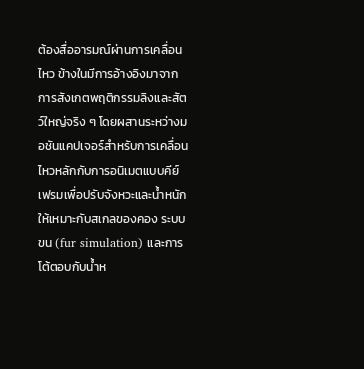ต้องสื่ออารมณ์ผ่านการเคลื่อนไหว ข้างในมีการอ้างอิงมาจากการสังเกตพฤติกรรมลิงและสัตว์ใหญ่จริง ๆ โดยผสานระหว่างมอชันแคปเจอร์สำหรับการเคลื่อนไหวหลักกับการอนิเมตแบบคีย์เฟรมเพื่อปรับจังหวะและน้ำหนักให้เหมาะกับสเกลของคอง ระบบขน (fur simulation) และการโต้ตอบกับน้ำห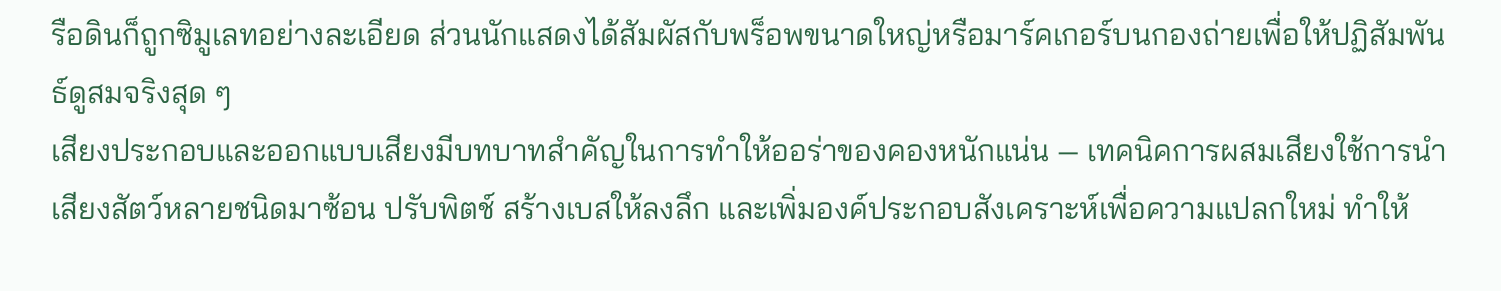รือดินก็ถูกซิมูเลทอย่างละเอียด ส่วนนักแสดงได้สัมผัสกับพร็อพขนาดใหญ่หรือมาร์คเกอร์บนกองถ่ายเพื่อให้ปฏิสัมพันธ์ดูสมจริงสุด ๆ
เสียงประกอบและออกแบบเสียงมีบทบาทสำคัญในการทำให้ออร่าของคองหนักแน่น — เทคนิคการผสมเสียงใช้การนำเสียงสัตว์หลายชนิดมาซ้อน ปรับพิตช์ สร้างเบสให้ลงลึก และเพิ่มองค์ประกอบสังเคราะห์เพื่อความแปลกใหม่ ทำให้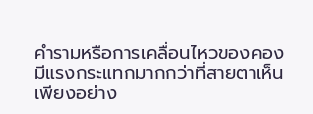คำรามหรือการเคลื่อนไหวของคองมีแรงกระแทกมากกว่าที่สายตาเห็นเพียงอย่าง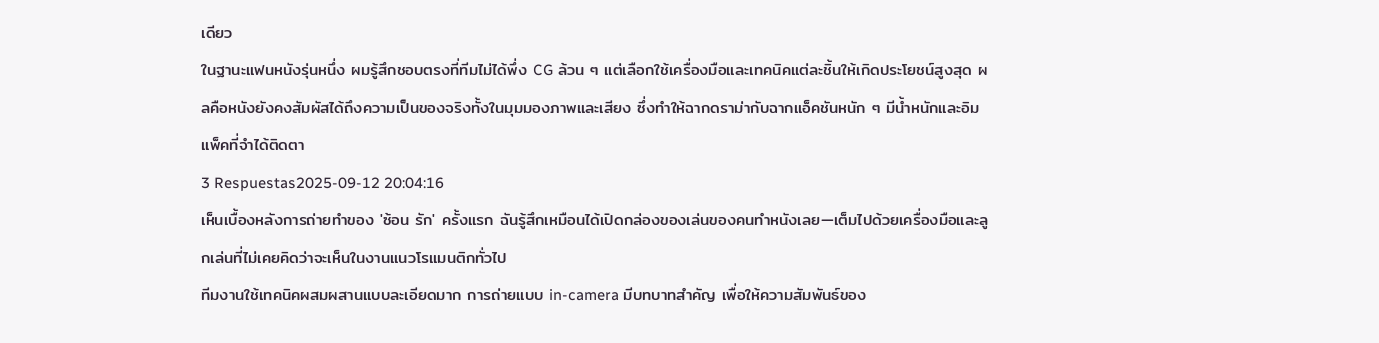เดียว
ในฐานะแฟนหนังรุ่นหนึ่ง ผมรู้สึกชอบตรงที่ทีมไม่ได้พึ่ง CG ล้วน ๆ แต่เลือกใช้เครื่องมือและเทคนิคแต่ละชิ้นให้เกิดประโยชน์สูงสุด ผลคือหนังยังคงสัมผัสได้ถึงความเป็นของจริงทั้งในมุมมองภาพและเสียง ซึ่งทำให้ฉากดราม่ากับฉากแอ็คชันหนัก ๆ มีน้ำหนักและอิมแพ็คที่จำได้ติดตา
3 Respuestas2025-09-12 20:04:16
เห็นเบื้องหลังการถ่ายทำของ 'ซ้อน รัก' ครั้งแรก ฉันรู้สึกเหมือนได้เปิดกล่องของเล่นของคนทำหนังเลย—เต็มไปด้วยเครื่องมือและลูกเล่นที่ไม่เคยคิดว่าจะเห็นในงานแนวโรแมนติกทั่วไป
ทีมงานใช้เทคนิคผสมผสานแบบละเอียดมาก การถ่ายแบบ in-camera มีบทบาทสำคัญ เพื่อให้ความสัมพันธ์ของ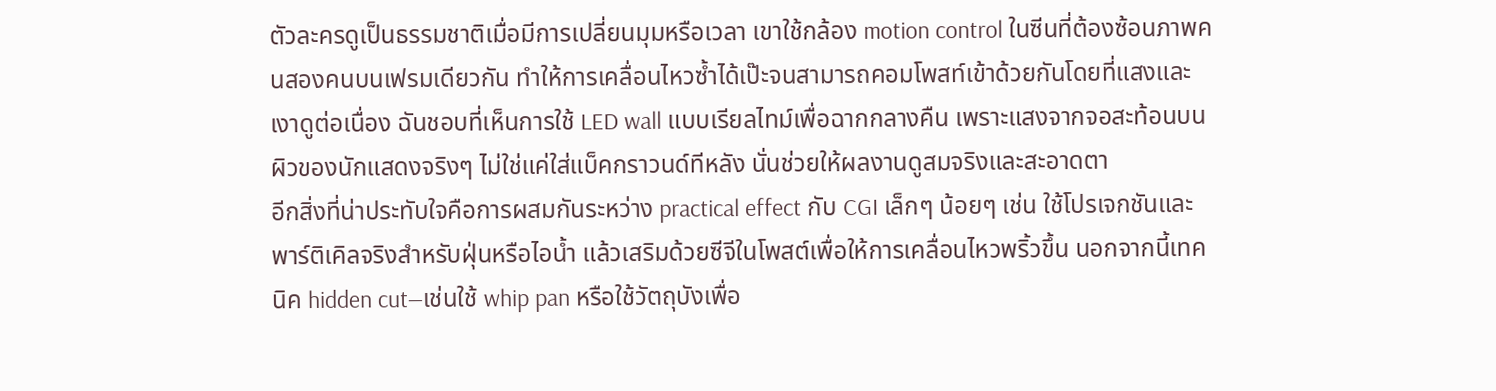ตัวละครดูเป็นธรรมชาติเมื่อมีการเปลี่ยนมุมหรือเวลา เขาใช้กล้อง motion control ในซีนที่ต้องซ้อนภาพคนสองคนบนเฟรมเดียวกัน ทำให้การเคลื่อนไหวซ้ำได้เป๊ะจนสามารถคอมโพสท์เข้าด้วยกันโดยที่แสงและเงาดูต่อเนื่อง ฉันชอบที่เห็นการใช้ LED wall แบบเรียลไทม์เพื่อฉากกลางคืน เพราะแสงจากจอสะท้อนบนผิวของนักแสดงจริงๆ ไม่ใช่แค่ใส่แบ็คกราวนด์ทีหลัง นั่นช่วยให้ผลงานดูสมจริงและสะอาดตา
อีกสิ่งที่น่าประทับใจคือการผสมกันระหว่าง practical effect กับ CGI เล็กๆ น้อยๆ เช่น ใช้โปรเจกชันและพาร์ติเคิลจริงสำหรับฝุ่นหรือไอน้ำ แล้วเสริมด้วยซีจีในโพสต์เพื่อให้การเคลื่อนไหวพริ้วขึ้น นอกจากนี้เทคนิค hidden cut—เช่นใช้ whip pan หรือใช้วัตถุบังเพื่อ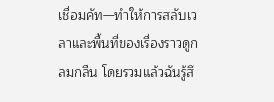เชื่อมคัท—ทำให้การสลับเวลาและพื้นที่ของเรื่องราวดูกลมกลืน โดยรวมแล้วฉันรู้สึ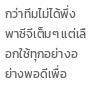กว่าทีมไม่ได้พึ่งพาซีจีเต็มๆ แต่เลือกใช้ทุกอย่างอย่างพอดีเพื่อ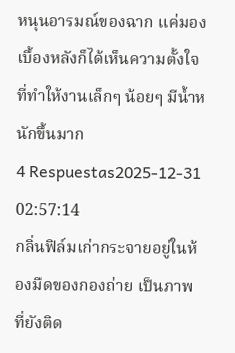หนุนอารมณ์ของฉาก แค่มองเบื้องหลังก็ได้เห็นความตั้งใจที่ทำให้งานเล็กๆ น้อยๆ มีน้ำหนักขึ้นมาก
4 Respuestas2025-12-31 02:57:14
กลิ่นฟิล์มเก่ากระจายอยู่ในห้องมืดของกองถ่าย เป็นภาพที่ยังติด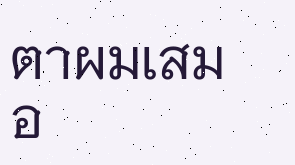ตาผมเสมอ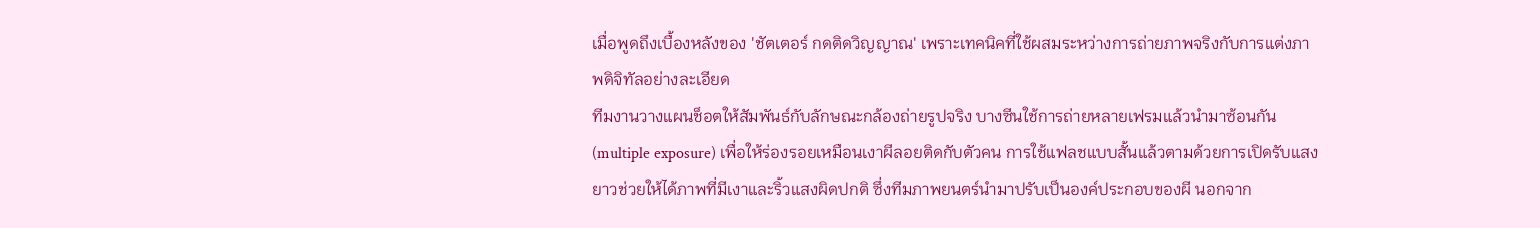เมื่อพูดถึงเบื้องหลังของ 'ชัตเตอร์ กดติดวิญญาณ' เพราะเทคนิคที่ใช้ผสมระหว่างการถ่ายภาพจริงกับการแต่งภาพดิจิทัลอย่างละเอียด
ทีมงานวางแผนช็อตให้สัมพันธ์กับลักษณะกล้องถ่ายรูปจริง บางซีนใช้การถ่ายหลายเฟรมแล้วนำมาซ้อนกัน (multiple exposure) เพื่อให้ร่องรอยเหมือนเงาผีลอยติดกับตัวคน การใช้แฟลชแบบสั้นแล้วตามด้วยการเปิดรับแสงยาวช่วยให้ได้ภาพที่มีเงาและริ้วแสงผิดปกติ ซึ่งทีมภาพยนตร์นำมาปรับเป็นองค์ประกอบของผี นอกจาก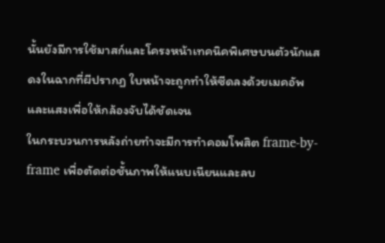นั้นยังมีการใช้มาสก์และโครงหน้าเทคนิคพิเศษบนตัวนักแสดงในฉากที่ผีปรากฏ ใบหน้าจะถูกทำให้ซีดลงด้วยเมคอัพและแสงเพื่อให้กล้องจับได้ชัดเจน
ในกระบวนการหลังถ่ายทำจะมีการทำคอมโพสิต frame-by-frame เพื่อตัดต่อชั้นภาพให้แนบเนียนและลบ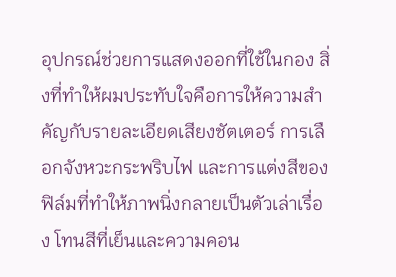อุปกรณ์ช่วยการแสดงออกที่ใช้ในกอง สิ่งที่ทำให้ผมประทับใจคือการให้ความสำคัญกับรายละเอียดเสียงชัตเตอร์ การเลือกจังหวะกระพริบไฟ และการแต่งสีของฟิล์มที่ทำให้ภาพนิ่งกลายเป็นตัวเล่าเรื่อง โทนสีที่เย็นและความคอน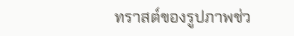ทราสต์ของรูปภาพช่ว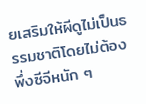ยเสริมให้ผีดูไม่เป็นธรรมชาติโดยไม่ต้องพึ่งซีจีหนัก ๆ